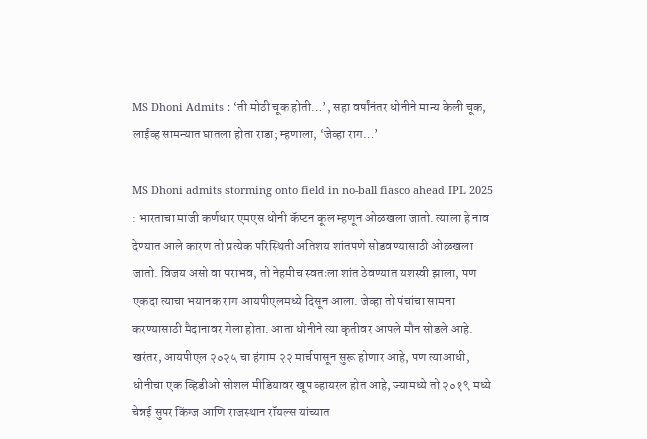MS Dhoni Admits : ‘ती मोठी चूक होती…’, सहा वर्षांनंतर धोनीने मान्य केली चूक, लाईव्ह सामन्यात घातला होता राडा; म्हणाला, ‘जेव्हा राग…’

MS Dhoni admits storming onto field in no-ball fiasco ahead IPL 2025 : भारताचा माजी कर्णधार एमएस धोनी कॅप्टन कूल म्हणून ओळखला जातो. त्याला हे नाव देण्यात आले कारण तो प्रत्येक परिस्थिती अतिशय शांतपणे सोडवण्यासाठी ओळखला जातो. विजय असो वा पराभव, तो नेहमीच स्वतःला शांत ठेवण्यात यशस्वी झाला, पण एकदा त्याचा भयानक राग आयपीएलमध्ये दिसून आला. जेव्हा तो पंचांचा सामना करण्यासाठी मैदानावर गेला होता. आता धोनीने त्या कृतीवर आपले मौन सोडले आहे.
खरंतर, आयपीएल २०२५ चा हंगाम २२ मार्चपासून सुरू होणार आहे, पण त्याआधी, धोनीचा एक व्हिडीओ सोशल मीडियावर खूप व्हायरल होत आहे, ज्यामध्ये तो २०१९ मध्ये चेन्नई सुपर किंग्ज आणि राजस्थान रॉयल्स यांच्यात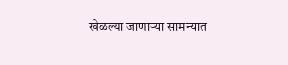खेळल्या जाणाऱ्या सामन्यात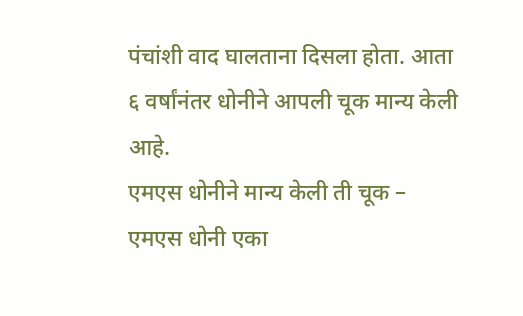पंचांशी वाद घालताना दिसला होता. आता ६ वर्षांनंतर धोनीने आपली चूक मान्य केली आहे.
एमएस धोनीने मान्य केली ती चूक –
एमएस धोनी एका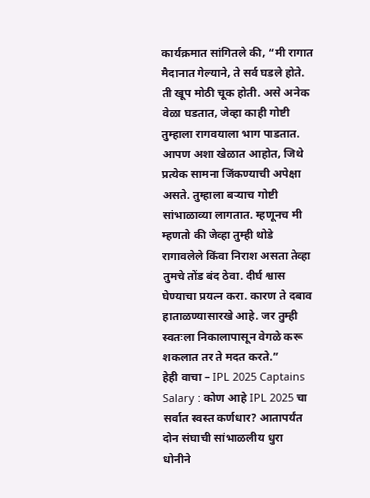कार्यक्रमात सांगितले की, “मी रागात मैदानात गेल्याने, ते सर्व घडले होते. ती खूप मोठी चूक होती. असे अनेक वेळा घडतात, जेव्हा काही गोष्टी तुम्हाला रागवयाला भाग पाडतात. आपण अशा खेळात आहोत, जिथे प्रत्येक सामना जिंकण्याची अपेक्षा असते. तुम्हाला बऱ्याच गोष्टी सांभाळाव्या लागतात. म्हणूनच मी म्हणतो की जेव्हा तुम्ही थोडे रागावलेले किंवा निराश असता तेव्हा तुमचे तोंड बंद ठेवा. दीर्घ श्वास घेण्याचा प्रयत्न करा. कारण ते दबाव हाताळण्यासारखे आहे. जर तुम्ही स्वतःला निकालापासून वेगळे करू शकलात तर ते मदत करते.”
हेही वाचा – IPL 2025 Captains Salary : कोण आहे IPL 2025 चा सर्वात स्वस्त कर्णधार? आतापर्यंत दोन संघाची सांभाळलीय धुरा
धोनीने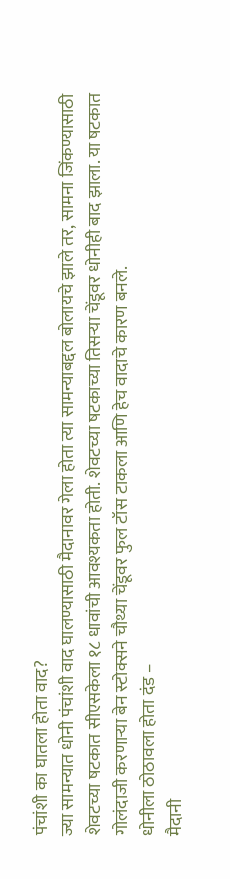पंचांशी का घातला होता वाद?
ज्या सामन्यात धोनी पंचांशी वाद घालण्यासाठी मैदानावर गेला होता त्या सामन्याबद्दल बोलायचे झाले तर, सामना जिंकण्यासाठी शेवटच्या षटकात सीएसकेला १८ धावांची आवश्यकता होती. शेवटच्या षटकाच्या तिसऱ्या चेंडूवर धोनीही बाद झाला. या षटकात गोलंदाजी करणाऱ्या बेन स्टोक्सने चौथ्या चेंडूवर फुल टॉस टाकला आणि हेच वादाचे कारण बनले.
धोनीला ठोठावला होता दंड –
मैदानी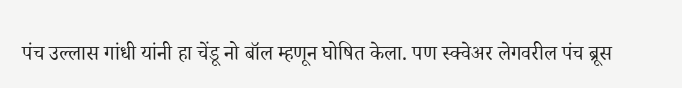पंच उल्लास गांधी यांनी हा चेंडू नो बॉल म्हणून घोषित केला. पण स्क्वेअर लेगवरील पंच ब्रूस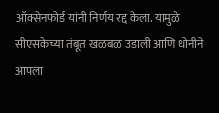ऑक्सेनफोर्ड यांनी निर्णय रद्द केला. यामुळे सीएसकेच्या तंबूत खळबळ उडाली आणि धोनीने आपला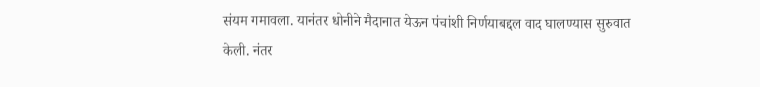संयम गमावला. यानंतर धोनीने मैदानात येऊन पंचांशी निर्णयाबद्दल वाद घालण्यास सुरुवात केली. नंतर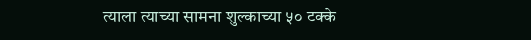त्याला त्याच्या सामना शुल्काच्या ५० टक्के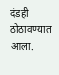दंडही ठोठावण्यात आला.